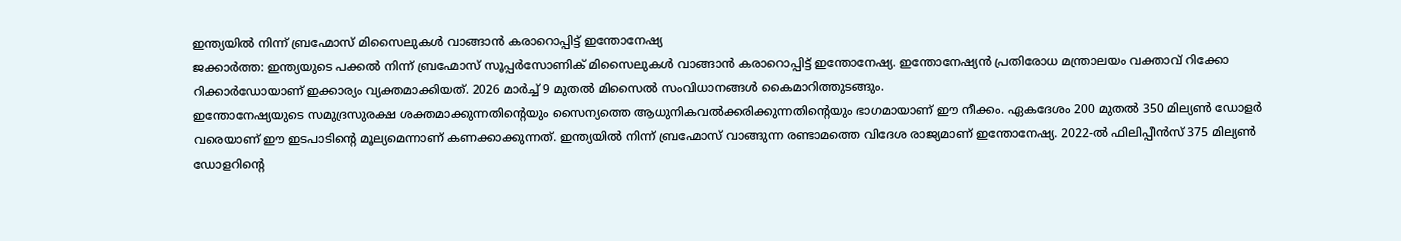ഇന്ത്യയിൽ നിന്ന് ബ്രഹ്മോസ് മിസൈലുകൾ വാങ്ങാൻ കരാറൊപ്പിട്ട് ഇന്തോനേഷ്യ
ജക്കാർത്ത: ഇന്ത്യയുടെ പക്കൽ നിന്ന് ബ്രഹ്മോസ് സൂപ്പർസോണിക് മിസൈലുകൾ വാങ്ങാൻ കരാറൊപ്പിട്ട് ഇന്തോനേഷ്യ. ഇന്തോനേഷ്യൻ പ്രതിരോധ മന്ത്രാലയം വക്താവ് റിക്കോ റിക്കാർഡോയാണ് ഇക്കാര്യം വ്യക്തമാക്കിയത്. 2026 മാർച്ച് 9 മുതൽ മിസൈൽ സംവിധാനങ്ങൾ കൈമാറിത്തുടങ്ങും.
ഇന്തോനേഷ്യയുടെ സമുദ്രസുരക്ഷ ശക്തമാക്കുന്നതിന്റെയും സൈന്യത്തെ ആധുനികവൽക്കരിക്കുന്നതിന്റെയും ഭാഗമായാണ് ഈ നീക്കം. ഏകദേശം 200 മുതൽ 350 മില്യൺ ഡോളർ വരെയാണ് ഈ ഇടപാടിന്റെ മൂല്യമെന്നാണ് കണക്കാക്കുന്നത്. ഇന്ത്യയിൽ നിന്ന് ബ്രഹ്മോസ് വാങ്ങുന്ന രണ്ടാമത്തെ വിദേശ രാജ്യമാണ് ഇന്തോനേഷ്യ. 2022-ൽ ഫിലിപ്പീൻസ് 375 മില്യൺ ഡോളറിന്റെ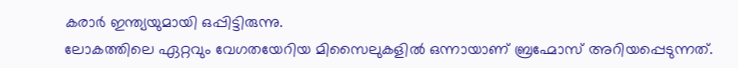കരാർ ഇന്ത്യയുമായി ഒപ്പിട്ടിരുന്നു.
ലോകത്തിലെ ഏറ്റവും വേഗതയേറിയ മിസൈലുകളിൽ ഒന്നായാണ് ബ്രഹ്മോസ് അറിയപ്പെടുന്നത്.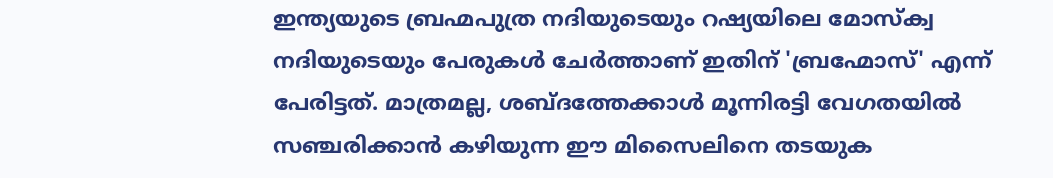ഇന്ത്യയുടെ ബ്രഹ്മപുത്ര നദിയുടെയും റഷ്യയിലെ മോസ്ക്വ നദിയുടെയും പേരുകൾ ചേർത്താണ് ഇതിന് 'ബ്രഹ്മോസ്' എന്ന് പേരിട്ടത്. മാത്രമല്ല, ശബ്ദത്തേക്കാൾ മൂന്നിരട്ടി വേഗതയിൽ സഞ്ചരിക്കാൻ കഴിയുന്ന ഈ മിസൈലിനെ തടയുക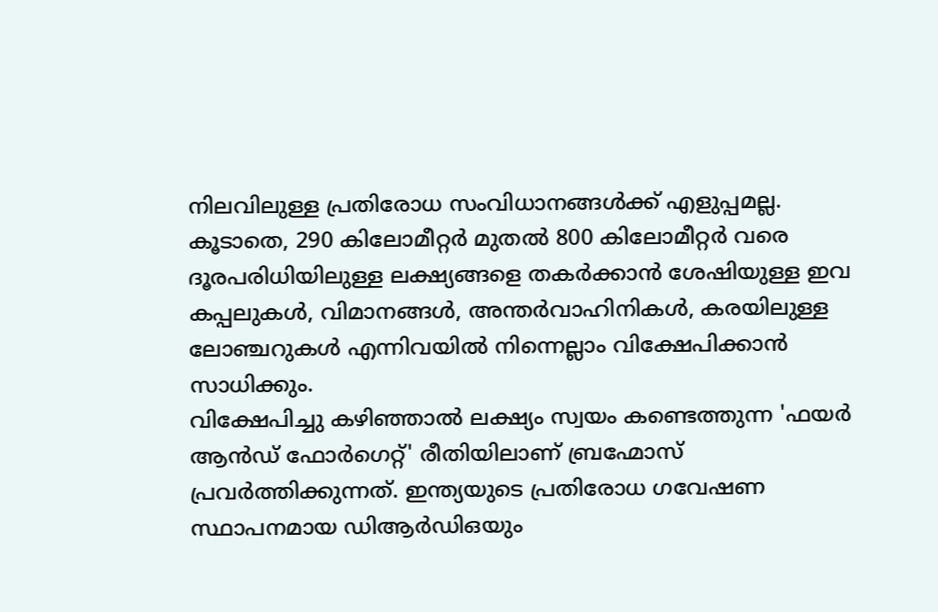നിലവിലുള്ള പ്രതിരോധ സംവിധാനങ്ങൾക്ക് എളുപ്പമല്ല. കൂടാതെ, 290 കിലോമീറ്റർ മുതൽ 800 കിലോമീറ്റർ വരെ ദൂരപരിധിയിലുള്ള ലക്ഷ്യങ്ങളെ തകർക്കാൻ ശേഷിയുള്ള ഇവ കപ്പലുകൾ, വിമാനങ്ങൾ, അന്തർവാഹിനികൾ, കരയിലുള്ള ലോഞ്ചറുകൾ എന്നിവയിൽ നിന്നെല്ലാം വിക്ഷേപിക്കാൻ സാധിക്കും.
വിക്ഷേപിച്ചു കഴിഞ്ഞാൽ ലക്ഷ്യം സ്വയം കണ്ടെത്തുന്ന 'ഫയർ ആൻഡ് ഫോർഗെറ്റ്' രീതിയിലാണ് ബ്രഹ്മോസ് പ്രവർത്തിക്കുന്നത്. ഇന്ത്യയുടെ പ്രതിരോധ ഗവേഷണ സ്ഥാപനമായ ഡിആർഡിഒയും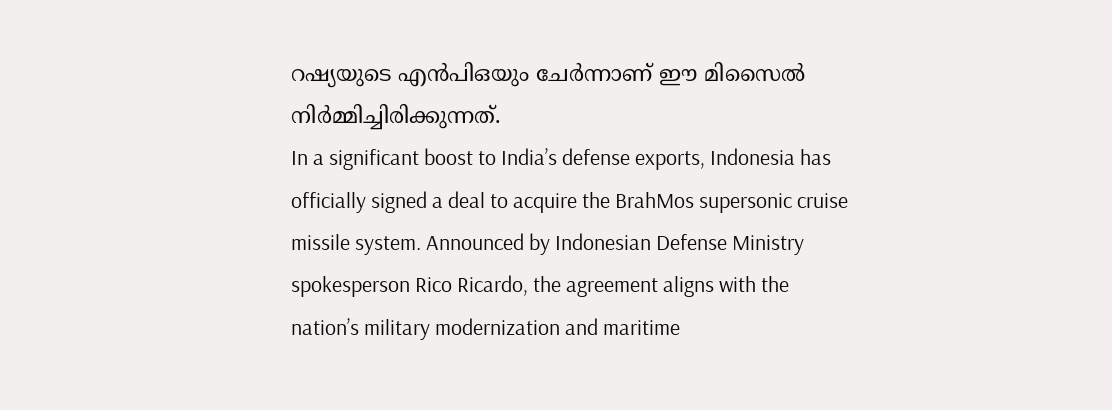റഷ്യയുടെ എൻപിഒയും ചേർന്നാണ് ഈ മിസൈൽ നിർമ്മിച്ചിരിക്കുന്നത്.
In a significant boost to India’s defense exports, Indonesia has officially signed a deal to acquire the BrahMos supersonic cruise missile system. Announced by Indonesian Defense Ministry spokesperson Rico Ricardo, the agreement aligns with the nation’s military modernization and maritime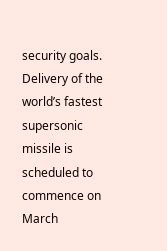security goals. Delivery of the world’s fastest supersonic missile is scheduled to commence on March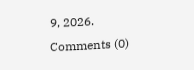9, 2026.
Comments (0)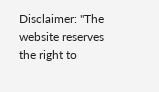Disclaimer: "The website reserves the right to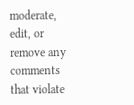moderate, edit, or remove any comments that violate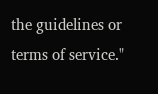the guidelines or terms of service."